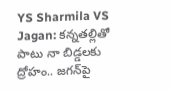YS Sharmila VS Jagan: కన్నతల్లితో పాటు నా బిడ్డలకు ద్రోహం.. జగన్‌పై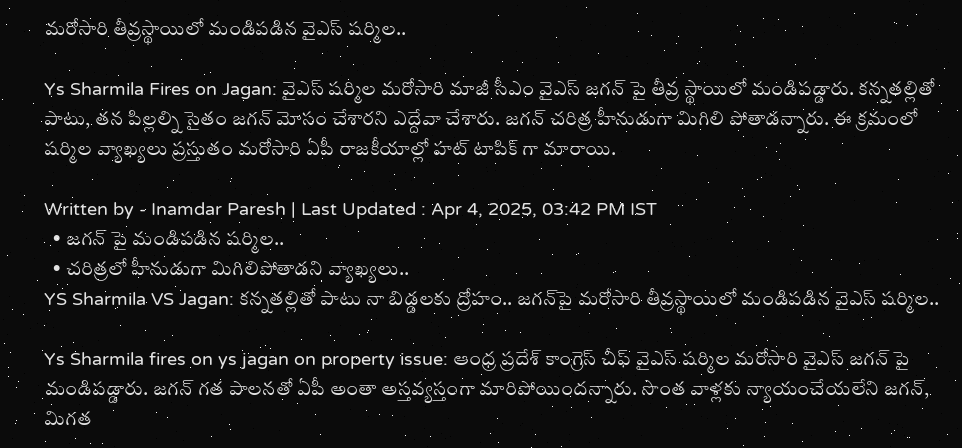మరోసారి తీవ్రస్థాయిలో మండిపడిన వైఎస్ షర్మిల..

Ys Sharmila Fires on Jagan: వైఎస్ షర్మిల మరోసారి మాజీ సీఎం వైఎస్ జగన్ పై తీవ్ర స్థాయిలో మండిపడ్డారు. కన్నతల్లితో పాటు, తన పిల్లల్ని సైతం జగన్ మోసం చేశారని ఎద్దేవా చేశారు. జగన్ చరిత్ర హీనుడుగా మిగిలి పోతాడన్నారు. ఈ క్రమంలో షర్మిల వ్యాఖ్యలు ప్రస్తుతం మరోసారి ఏపీ రాజకీయాల్లో హట్ టాపిక్ గా మారాయి.

Written by - Inamdar Paresh | Last Updated : Apr 4, 2025, 03:42 PM IST
  • జగన్ పై మండిపడిన షర్మిల..
  • చరిత్రలో హీనుడుగా మిగిలిపోతాడని వ్యాఖ్యలు..
YS Sharmila VS Jagan: కన్నతల్లితో పాటు నా బిడ్డలకు ద్రోహం.. జగన్‌పై మరోసారి తీవ్రస్థాయిలో మండిపడిన వైఎస్ షర్మిల..

Ys Sharmila fires on ys jagan on property issue: ఆంధ్ర ప్రదేశ్ కాంగ్రెస్ చీఫ్ వైఎస్ షర్మిల మరోసారి వైఎస్ జగన్ పై మండిపడ్డారు. జగన్ గత పాలనతో ఏపీ అంతా అస్తవ్యస్తంగా మారిపోయిందన్నారు. సొంత వాళ్లకు న్యాయంచేయలేని జగన్, మిగత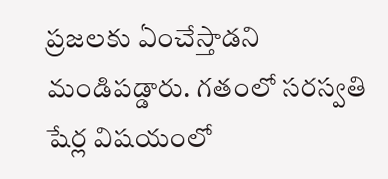ప్రజలకు ఏంచేస్తాడని మండిపడ్డారు. గతంలో సరస్వతి షేర్ల విషయంలో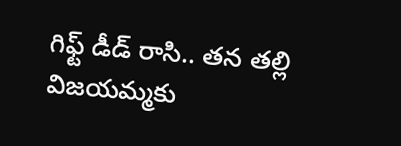గిఫ్ట్ డీడ్ రాసి.. తన తల్లి విజయమ్మకు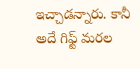ఇచ్చాడన్నారు. కానీ అదే గిఫ్ట్ మరల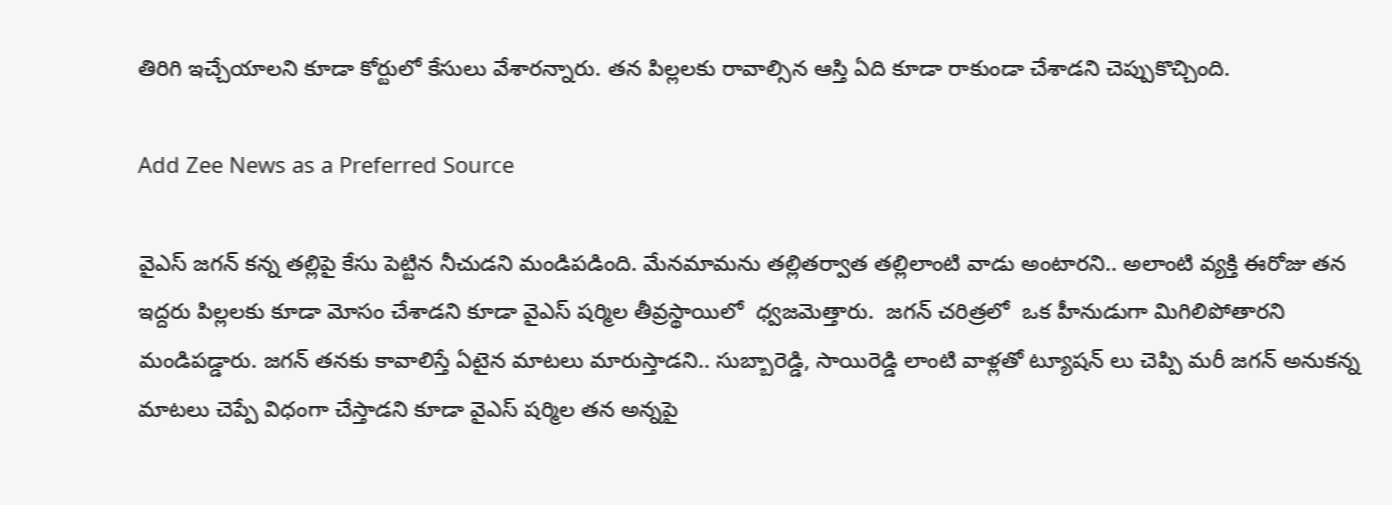తిరిగి ఇచ్చేయాలని కూడా కోర్టులో కేసులు వేశారన్నారు. తన పిల్లలకు రావాల్సిన ఆస్తి ఏది కూడా రాకుండా చేశాడని చెప్పుకొచ్చింది.

Add Zee News as a Preferred Source

వైఎస్ జగన్ కన్న తల్లిపై కేసు పెట్టిన నీచుడని మండిపడింది. మేనమామను తల్లితర్వాత తల్లిలాంటి వాడు అంటారని.. అలాంటి వ్యక్తి ఈరోజు తన ఇద్దరు పిల్లలకు కూడా మోసం చేశాడని కూడా వైఎస్ షర్మిల తీవ్రస్థాయిలో  ధ్వజమెత్తారు.  జగన్ చరిత్రలో  ఒక హీనుడుగా మిగిలిపోతారని మండిపడ్డారు. జగన్ తనకు కావాలిస్తే ఏటైన మాటలు మారుస్తాడని.. సుబ్బారెడ్డి, సాయిరెడ్డి లాంటి వాళ్లతో ట్యూషన్ లు చెప్పి మరీ జగన్ అనుకన్న మాటలు చెప్పే విధంగా చేస్తాడని కూడా వైఎస్ షర్మిల తన అన్నపై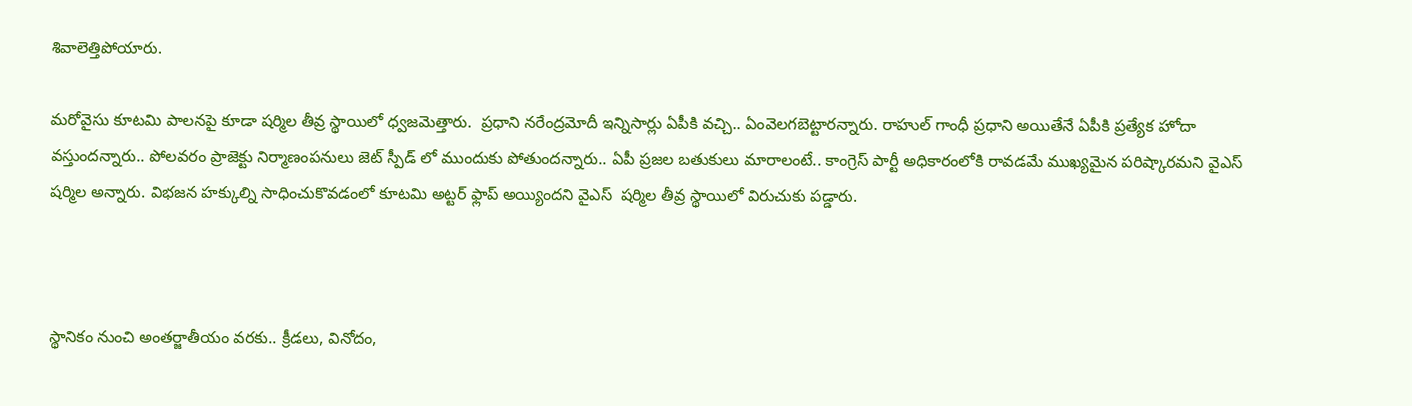శివాలెత్తిపోయారు.

మరోవైసు కూటమి పాలనపై కూడా షర్మిల తీవ్ర స్థాయిలో ధ్వజమెత్తారు.  ప్రధాని నరేంద్రమోదీ ఇన్నిసార్లు ఏపీకి వచ్చి.. ఏంవెలగబెట్టారన్నారు. రాహుల్ గాంధీ ప్రధాని అయితేనే ఏపీకి ప్రత్యేక హోదా వస్తుందన్నారు.. పోలవరం ప్రాజెక్టు నిర్మాణంపనులు జెట్ స్పీడ్ లో ముందుకు పోతుందన్నారు.. ఏపీ ప్రజల బతుకులు మారాలంటే.. కాంగ్రెస్ పార్టీ అధికారంలోకి రావడమే ముఖ్యమైన పరిష్కారమని వైఎస్ షర్మిల అన్నారు. విభజన హక్కుల్ని సాధించుకొవడంలో కూటమి అట్టర్ ఫ్లాప్ అయ్యిందని వైఎస్  షర్మిల తీవ్ర స్థాయిలో విరుచుకు పడ్డారు.



స్థానికం నుంచి అంతర్జాతీయం వరకు.. క్రీడలు, వినోదం,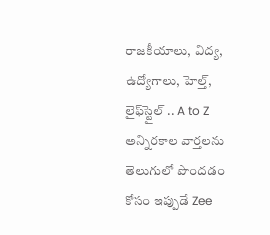రాజకీయాలు, విద్య, ఉద్యోగాలు, హెల్త్, లైఫ్‌స్టైల్ .. A to Z అన్నిరకాల వార్తలను తెలుగులో పొందడం కోసం ఇప్పుడే Zee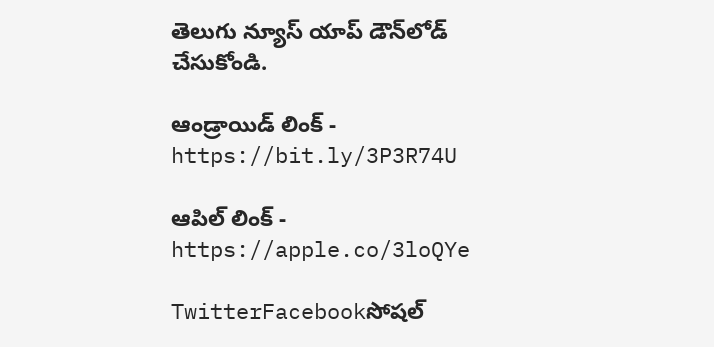తెలుగు న్యూస్ యాప్ డౌన్‌లోడ్ చేసుకోండి.

ఆండ్రాయిడ్ లింక్ - https://bit.ly/3P3R74U

ఆపిల్ లింక్ - https://apple.co/3loQYe

TwitterFacebookసోషల్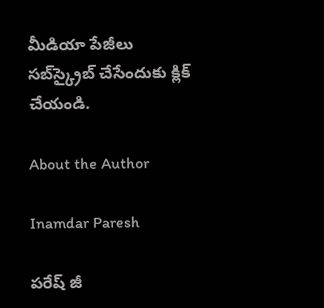మీడియా పేజీలు సబ్‌స్క్రైబ్ చేసేందుకు క్లిక్ చేయండి.

About the Author

Inamdar Paresh

పరేష్ జీ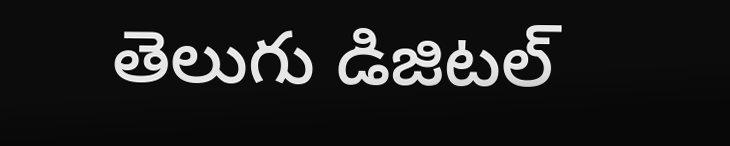తెలుగు డిజిటల్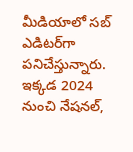మీడియాలో సబ్ ఎడిటర్‌గా పనిచేస్తున్నారు. ఇక్కడ 2024 నుంచి నేషనల్,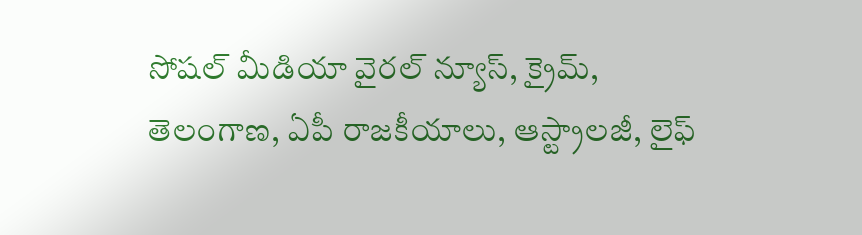సోషల్ మీడియా వైరల్ న్యూస్, క్రైమ్, తెలంగాణ, ఏపీ రాజకీయాలు, ఆస్ట్రాలజీ, లైఫ్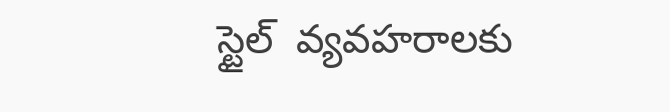స్టైల్  వ్యవహరాలకు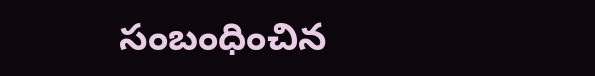సంబంధించిన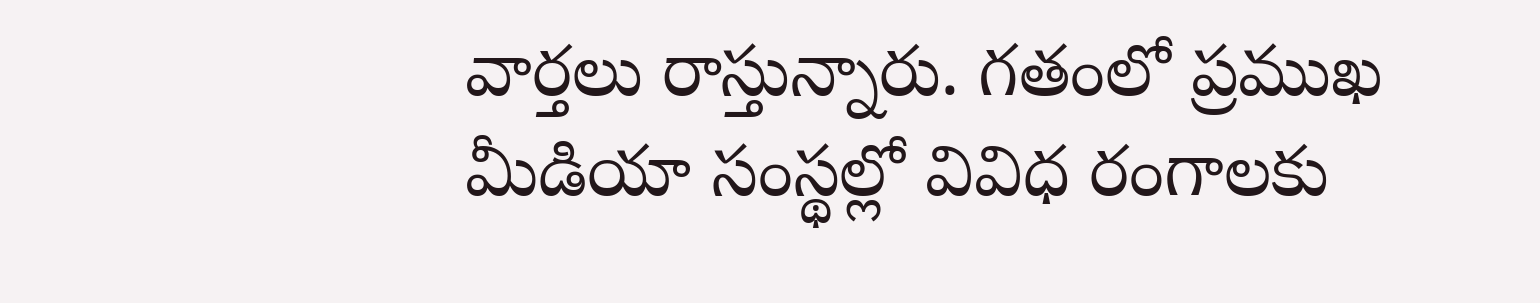వార్తలు రాస్తున్నారు. గతంలో ప్రముఖ మీడియా సంస్థల్లో వివిధ రంగాలకు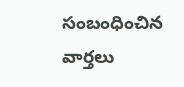సంబంధించిన వార్తలు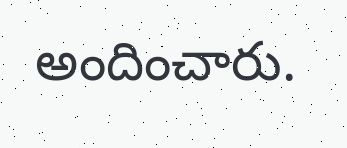అందించారు.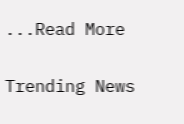...Read More

Trending News